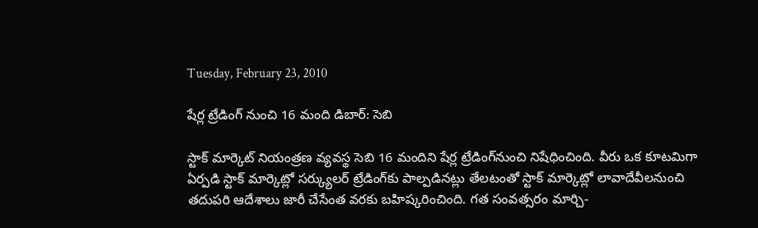Tuesday, February 23, 2010

షేర్ల ట్రేడింగ్ నుంచి 16 మంది డిబార్: సెబి

స్టాక్ మార్కెట్ నియంత్రణ వ్యవస్థ సెబి 16 మందిని షేర్ల ట్రేడింగ్‌నుంచి నిషేధించింది. వీరు ఒక కూటమిగా ఏర్పడి స్టాక్ మార్కెట్లో సర్క్యులర్ ట్రేడింగ్‌కు పాల్పడినట్లు తేలటంతో స్టాక్ మార్కెట్లో లావాదేవీలనుంచి తదుపరి ఆదేశాలు జారీ చేసేంత వరకు బహిష్కరించింది. గత సంవత్సరం మార్చి-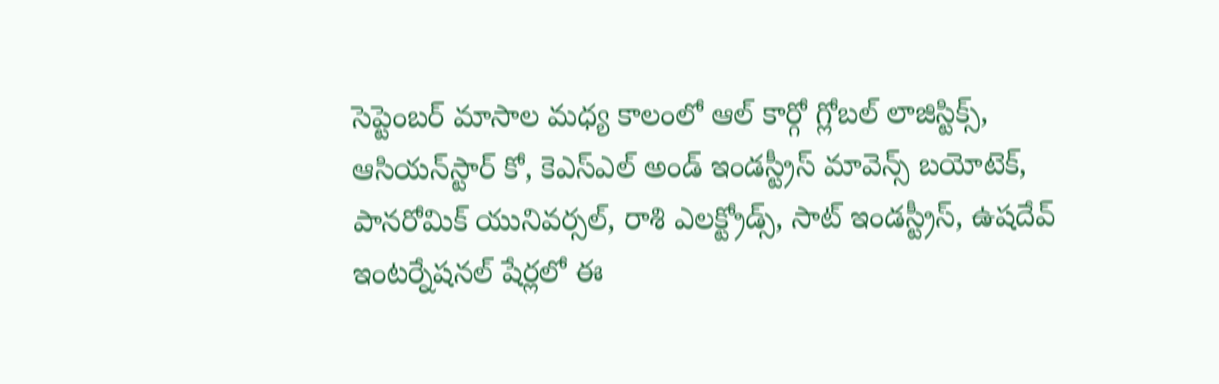సెప్టెంబర్ మాసాల మధ్య కాలంలో ఆల్ కార్గో గ్లోబల్ లాజిస్టిక్స్, ఆసియన్‌స్టార్ కో, కెఎస్ఎల్ అండ్ ఇండస్ట్రీస్ మావెన్స్ బయోటెక్, పానరోమిక్ యునివర్సల్, రాశి ఎలక్ట్రోడ్స్, సాట్ ఇండస్ట్రీస్, ఉషదేవ్ ఇంటర్నేషనల్ షేర్లలో ఈ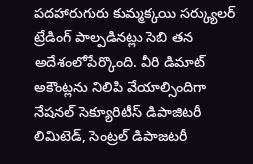పదహారుగురు కుమ్మక్కయి సర్క్యులర్ ట్రేడింగ్ పాల్పడినట్లు సెబి తన అదేశంలోపేర్కొంది. వీరి డిమాట్ అకౌంట్లను నిలిపి వేయాల్సిందిగా నేషనల్ సెక్యూరిటీస్ డిపాజిటరీ లిమిటెడ్, సెంట్రల్ డిపాజటరీ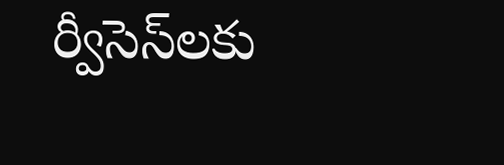ర్వీసెస్‌లకు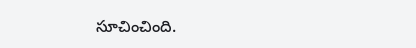సూచించింది.